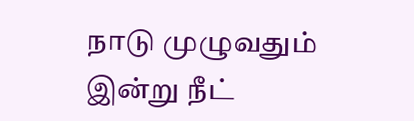நாடு முழுவதும் இன்று நீட்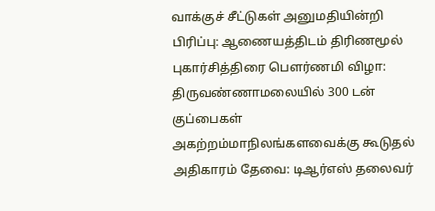வாக்குச் சீட்டுகள் அனுமதியின்றி பிரிப்பு: ஆணையத்திடம் திரிணமூல் புகார்சித்திரை பெளர்ணமி விழா: திருவண்ணாமலையில் 300 டன் குப்பைகள் அகற்றம்மாநிலங்களவைக்கு கூடுதல் அதிகாரம் தேவை: டிஆர்எஸ் தலைவர்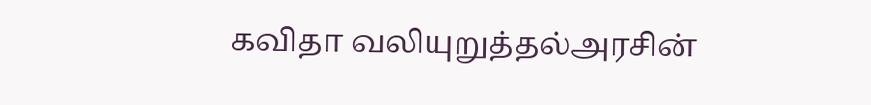கவிதா வலியுறுத்தல்அரசின்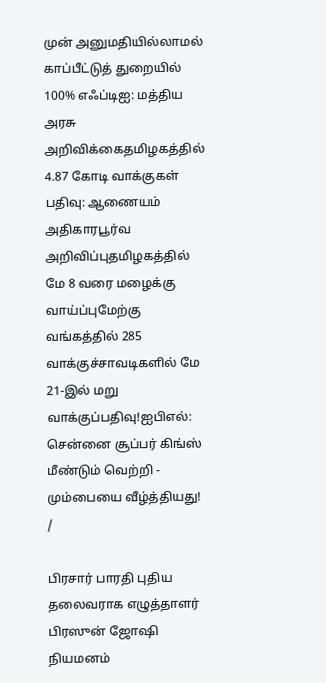முன் அனுமதியில்லாமல் காப்பீட்டுத் துறையில் 100% எஃப்டிஐ: மத்திய அரசு அறிவிக்கைதமிழகத்தில் 4.87 கோடி வாக்குகள் பதிவு: ஆணையம் அதிகாரபூர்வ அறிவிப்புதமிழகத்தில் மே 8 வரை மழைக்கு வாய்ப்புமேற்கு வங்கத்தில் 285 வாக்குச்சாவடிகளில் மே 21-இல் மறு வாக்குப்பதிவு!ஐபிஎல்: சென்னை சூப்பர் கிங்ஸ் மீண்டும் வெற்றி - மும்பையை வீழ்த்தியது!
/

பிரசார் பாரதி புதிய தலைவராக எழுத்தாளர் பிரஸுன் ஜோஷி நியமனம்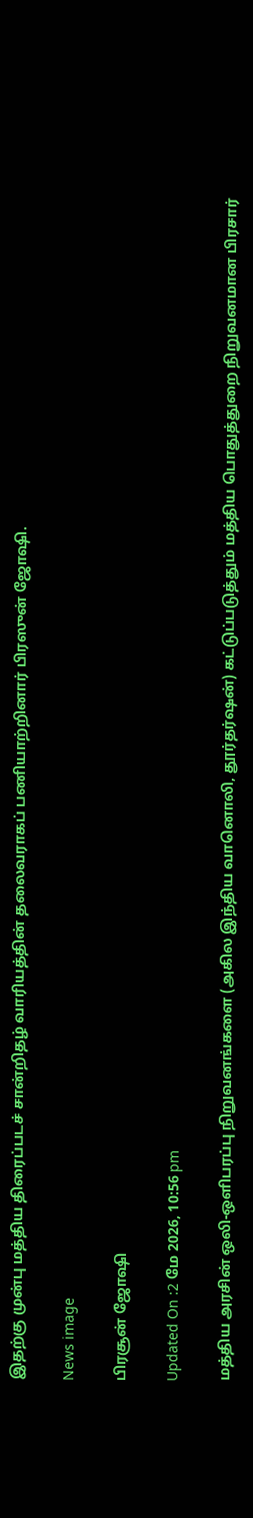இதற்கு முன்பு மத்திய திரைப்படச் சான்றிதழ் வாரியத்தின் தலைவராகப் பணியாற்றினார் பிரஸுன் ஜோஷி.

News image

பிரசூன் ஜோஷி

Updated On :2 மே 2026, 10:56 pm

மத்திய அரசின் ஒலி-ஒளிபரப்பு நிறுவனங்களை (அகில இந்திய வானொலி, தூர்தர்ஷன்) கட்டுப்படுத்தும் மத்திய பொதுத்துறை நிறுவனமான பிரசார்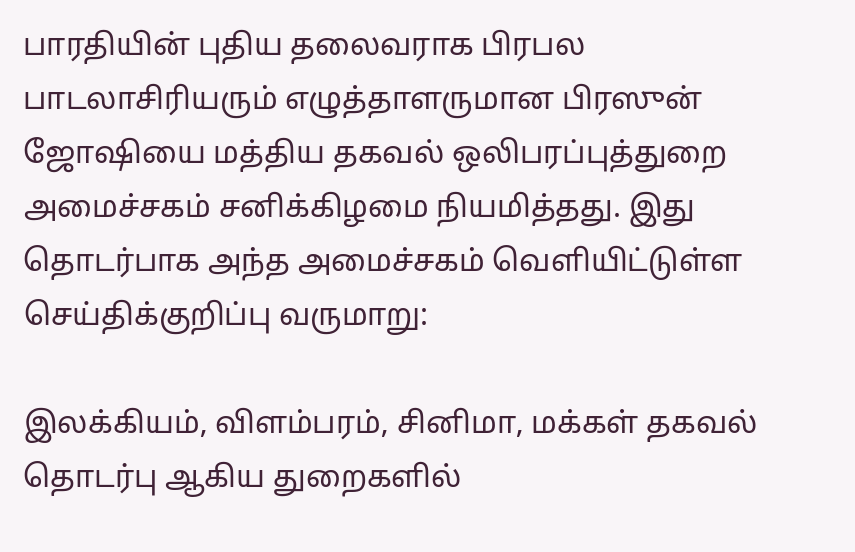பாரதியின் புதிய தலைவராக பிரபல பாடலாசிரியரும் எழுத்தாளருமான பிரஸுன் ஜோஷியை மத்திய தகவல் ஒலிபரப்புத்துறை அமைச்சகம் சனிக்கிழமை நியமித்தது. இது தொடர்பாக அந்த அமைச்சகம் வெளியிட்டுள்ள செய்திக்குறிப்பு வருமாறு:

இலக்கியம், விளம்பரம், சினிமா, மக்கள் தகவல் தொடர்பு ஆகிய துறைகளில்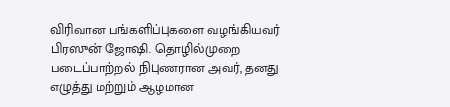விரிவான பங்களிப்புகளை வழங்கியவர் பிரஸுன் ஜோஷி. தொழில்முறை படைப்பாற்றல் நிபுணரான அவர், தனது எழுத்து மற்றும் ஆழமான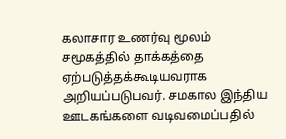கலாசார உணர்வு மூலம் சமூகத்தில் தாக்கத்தை ஏற்படுத்தக்கூடியவராக அறியப்படுபவர். சமகால இந்திய ஊடகங்களை வடிவமைப்பதில்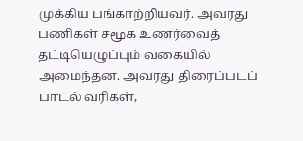முக்கிய பங்காற்றியவர். அவரது பணிகள் சமூக உணர்வைத் தட்டியெழுப்பும் வகையில் அமைந்தன. அவரது திரைப்படப் பாடல் வரிகள்,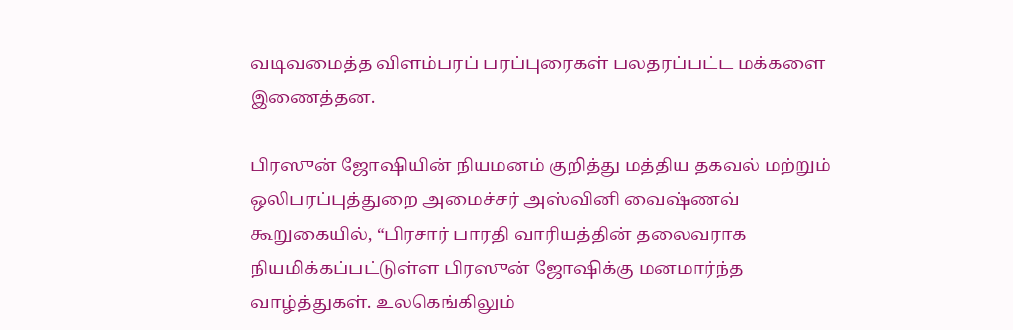வடிவமைத்த விளம்பரப் பரப்புரைகள் பலதரப்பட்ட மக்களை இணைத்தன.

பிரஸுன் ஜோஷியின் நியமனம் குறித்து மத்திய தகவல் மற்றும் ஒலிபரப்புத்துறை அமைச்சர் அஸ்வினி வைஷ்ணவ் கூறுகையில், “பிரசார் பாரதி வாரியத்தின் தலைவராக நியமிக்கப்பட்டுள்ள பிரஸுன் ஜோஷிக்கு மனமார்ந்த வாழ்த்துகள். உலகெங்கிலும்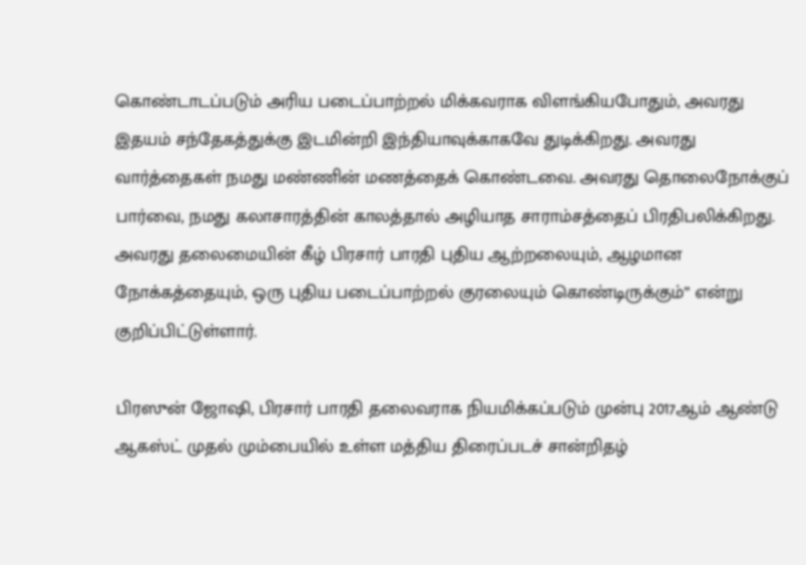கொண்டாடப்படும் அரிய படைப்பாற்றல் மிக்கவராக விளங்கியபோதும், அவரது இதயம் சந்தேகத்துக்கு இடமின்றி இந்தியாவுக்காகவே துடிக்கிறது. அவரது வார்த்தைகள் நமது மண்ணின் மணத்தைக் கொண்டவை. அவரது தொலைநோக்குப் பார்வை, நமது கலாசாரத்தின் காலத்தால் அழியாத சாராம்சத்தைப் பிரதிபலிக்கிறது. அவரது தலைமையின் கீழ் பிரசார் பாரதி புதிய ஆற்றலையும், ஆழமான நோக்கத்தையும், ஒரு புதிய படைப்பாற்றல் குரலையும் கொண்டிருக்கும்” என்று குறிப்பிட்டுள்ளார்.

பிரஸுன் ஜோஷி, பிரசார் பாரதி தலைவராக நியமிக்கப்படும் முன்பு 2017ஆம் ஆண்டு ஆகஸ்ட் முதல் மும்பையில் உள்ள மத்திய திரைப்படச் சான்றிதழ்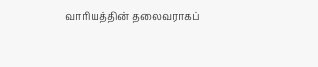வாரியத்தின் தலைவராகப்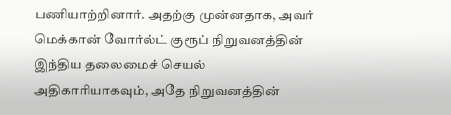பணியாற்றினார். அதற்கு முன்னதாக, அவர் மெக்கான் வோர்ல்ட் குரூப் நிறுவனத்தின் இந்திய தலைமைச் செயல் அதிகாரியாகவும், அதே நிறுவனத்தின்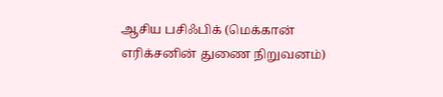ஆசிய பசிஃபிக் (மெக்கான் எரிக்சனின் துணை நிறுவனம்)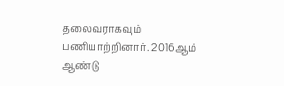தலைவராகவும் பணியாற்றினார். 2016ஆம் ஆண்டு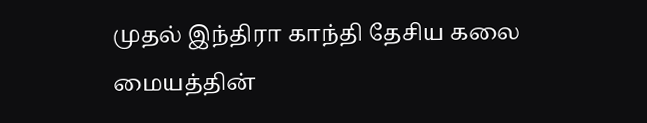முதல் இந்திரா காந்தி தேசிய கலை மையத்தின்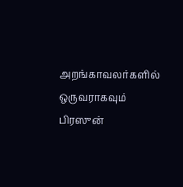அறங்காவலர்களில் ஒருவராகவும் பிரஸுன்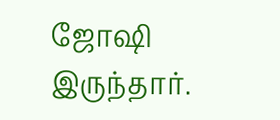ஜோஷி இருந்தார்.